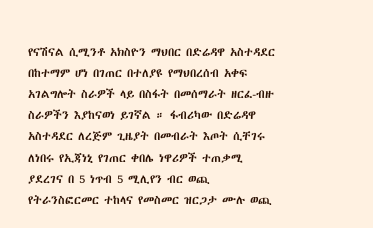የናሽናል ሲሚንቶ አክስዮን ማህበር በድሬዳዋ አስተዳደር በከተማም ሆነ በገጠር በተለያዩ የማህበረሰብ አቀፍ አገልግሎት ስራዎች ላይ በስፋት በመሰማራት ዘርፈ-ብዙ ስራዎችን እያከናወነ ይገኛል ። ፋብሪካው በድሬዳዋ አስተዳደር ለረጅም ጊዜያት በመብራት እጦት ሲቸገሩ ለነበሩ የኢጃነኒ የገጠር ቀበሌ ነዋሪዎች ተጠቃሚ ያደረገና በ 5 ነጥብ 5 ሚሊየን ብር ወጪ የትራንስፎርመር ተከላና የመስመር ዝርጋታ ሙሉ ወጪ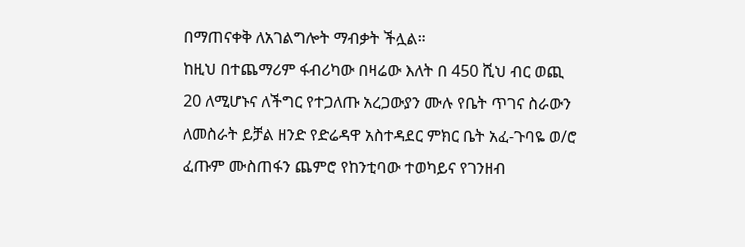በማጠናቀቅ ለአገልግሎት ማብቃት ችሏል።
ከዚህ በተጨማሪም ፋብሪካው በዛሬው እለት በ 450 ሺህ ብር ወጪ 20 ለሚሆኑና ለችግር የተጋለጡ አረጋውያን ሙሉ የቤት ጥገና ስራውን ለመስራት ይቻል ዘንድ የድሬዳዋ አስተዳደር ምክር ቤት አፈ-ጉባዬ ወ/ሮ ፈጡም ሙስጠፋን ጨምሮ የከንቲባው ተወካይና የገንዘብ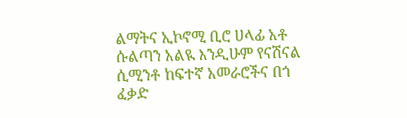ልማትና ኢኮኖሚ ቢሮ ሀላፊ አቶ ሱልጣን አልዪ እንዲሁም የናሽናል ሲሚንቶ ከፍተኛ አመራሮችና በጎ ፈቃድ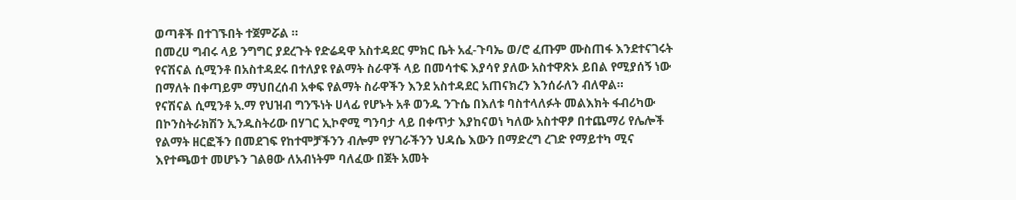ወጣቶች በተገኙበት ተጀምሯል ።
በመረሀ ግብሩ ላይ ንግግር ያደረጉት የድሬዳዋ አስተዳደር ምክር ቤት አፈ-ጉባኤ ወ/ሮ ፈጡም ሙስጠፋ እንደተናገሩት የናሽናል ሲሚንቶ በአስተዳደሩ በተለያዩ የልማት ስራዋች ላይ በመሳተፍ እያሳየ ያለው አስተዋጽኦ ይበል የሚያሰኝ ነው በማለት በቀጣይም ማህበረሰብ አቀፍ የልማት ስራዋችን እንደ አስተዳደር አጠናክረን እንሰራለን ብለዋል።
የናሽናል ሲሚንቶ አ.ማ የህዝብ ግንኙነት ሀላፊ የሆኑት አቶ ወንዱ ንጉሴ በእለቱ ባስተላለፉት መልእክት ፋብሪካው በኮንስትራክሽን ኢንዱስትሪው በሃገር ኢኮኖሚ ግንባታ ላይ በቀጥታ እያከናወነ ካለው አስተዋፆ በተጨማሪ የሌሎች የልማት ዘርፎችን በመደገፍ የከተሞቻችንን ብሎም የሃገራችንን ህዳሴ እውን በማድረግ ረገድ የማይተካ ሚና እየተጫወተ መሆኑን ገልፀው ለአብነትም ባለፈው በጀት አመት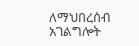ለማህበረሰብ አገልግሎት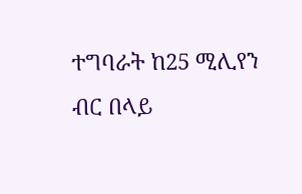ተግባራት ከ25 ሚሊየን ብር በላይ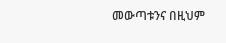መውጣቱንና በዚህም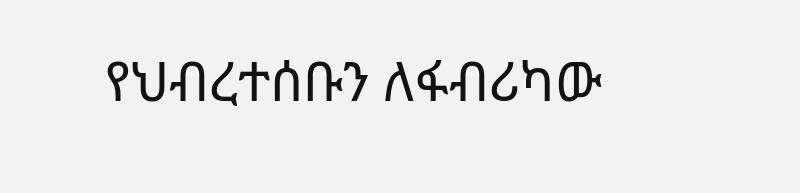የህብረተሰቡን ለፋብሪካው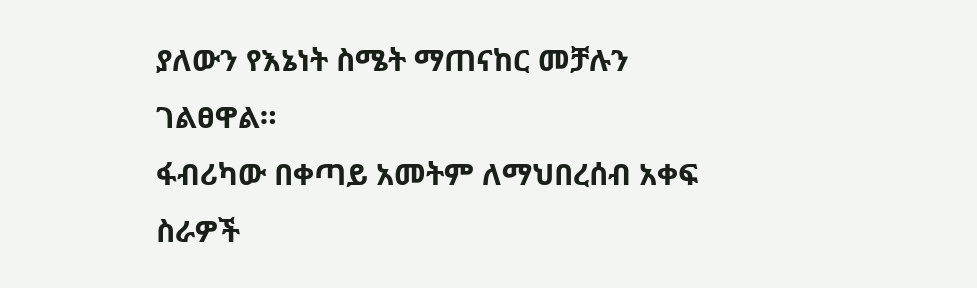ያለውን የእኔነት ስሜት ማጠናከር መቻሉን ገልፀዋል።
ፋብሪካው በቀጣይ አመትም ለማህበረሰብ አቀፍ ስራዎች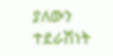ያለውን ተደራሽነት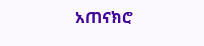አጠናክሮ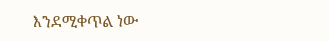እንደሚቀጥል ነው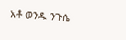አቶ ወንዱ ንጉሴ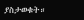ያስታወቁት።